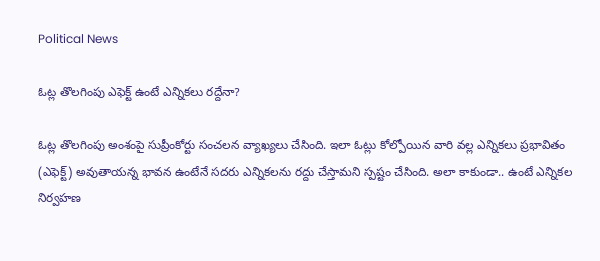Political News

ఓట్ల తొల‌గింపు ఎఫెక్ట్ ఉంటే ఎన్నిక‌లు రద్దేనా?

ఓట్ల తొల‌గింపు అంశంపై సుప్రీంకోర్టు సంచ‌ల‌న వ్యాఖ్య‌లు చేసింది. ఇలా ఓట్లు కోల్పోయిన వారి వ‌ల్ల ఎన్నిక‌లు ప్ర‌భావితం (ఎఫెక్ట్‌) అవుతాయ‌న్న భావ‌న ఉంటేనే స‌ద‌రు ఎన్నిక‌ల‌ను ర‌ద్దు చేస్తామ‌ని స్ప‌ష్టం చేసింది. అలా కాకుండా.. ఉంటే ఎన్నిక‌ల నిర్వ‌హ‌ణ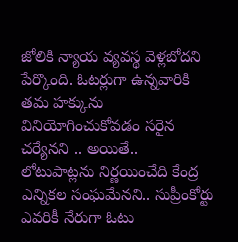జోలికి న్యాయ వ్య‌వ‌స్థ వెళ్ల‌బోద‌ని పేర్కొంది. ఓట‌ర్లుగా ఉన్న‌వారికి త‌మ హ‌క్కును వినియోగించుకోవ‌డం స‌రైన చ‌ర్యేన‌ని .. అయితే.. లోటుపాట్ల‌ను నిర్ణ‌యించేది కేంద్ర ఎన్నిక‌ల సంఘ‌మేన‌ని.. సుప్రీంకోర్టు ఎవ‌రికీ నేరుగా ఓటు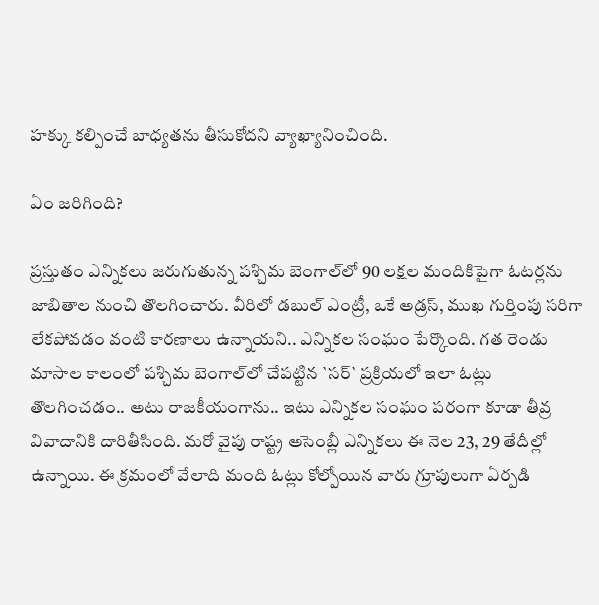హక్కు క‌ల్పించే బాధ్య‌త‌ను తీసుకోద‌ని వ్యాఖ్యానించింది.

ఏం జ‌రిగింది?

ప్ర‌స్తుతం ఎన్నిక‌లు జ‌రుగుతున్న ప‌శ్చిమ బెంగాల్‌లో 90 ల‌క్ష‌ల మందికిపైగా ఓట‌ర్ల‌ను జాబితాల నుంచి తొల‌గించారు. వీరిలో డ‌బుల్ ఎంట్రీ, ఒకే అడ్ర‌స్‌, ముఖ గుర్తింపు స‌రిగా లేక‌పోవ‌డం వంటి కార‌ణాలు ఉన్నాయ‌ని.. ఎన్నిక‌ల సంఘం పేర్కొంది. గ‌త రెండు మాసాల కాలంలో ప‌శ్చిమ బెంగాల్‌లో చేప‌ట్టిన `స‌ర్` ప్ర‌క్రియ‌లో ఇలా ఓట్లు తొల‌గించ‌డం.. అటు రాజ‌కీయంగాను.. ఇటు ఎన్నిక‌ల సంఘం ప‌రంగా కూడా తీవ్ర వివాదానికి దారితీసింది. మ‌రో వైపు రాష్ట్ర అసెంబ్లీ ఎన్నిక‌లు ఈ నెల 23, 29 తేదీల్లో ఉన్నాయి. ఈ క్ర‌మంలో వేలాది మంది ఓట్లు కోల్పోయిన వారు గ్రూపులుగా ఏర్ప‌డి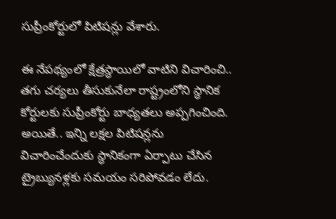సుప్రీంకోర్టులో పిటిష‌న్లు వేశారు.

ఈ నేప‌థ్యంలో క్షేత్ర‌స్థాయిలో వాటిని విచారించి.. త‌గు చ‌ర్య‌లు తీసుకునేలా రాష్ట్రంలోని స్థానిక కోర్టుల‌కు సుప్రీంకోర్టు బాధ్య‌త‌లు అప్ప‌గించింది. అయితే.. ఇన్ని ల‌క్ష‌ల పిటిష‌న్ల‌ను విచారించేందుకు స్థానికంగా ఏర్పాటు చేసిన ట్రైబ్యునళ్ల‌కు స‌మ‌యం స‌రిపోవ‌డం లేదు.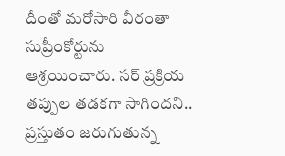దీంతో మ‌రోసారి వీరంతా సుప్రీంకోర్టును ఆశ్ర‌యించారు. స‌ర్ ప్ర‌క్రియ త‌ప్పుల త‌డ‌క‌గా సాగింద‌ని.. ప్ర‌స్తుతం జ‌రుగుతున్న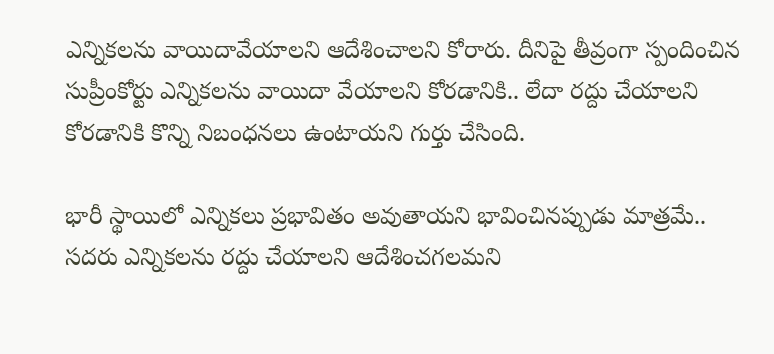ఎన్నిక‌ల‌ను వాయిదావేయాల‌ని ఆదేశించాల‌ని కోరారు. దీనిపై తీవ్రంగా స్పందించిన సుప్రీంకోర్టు ఎన్నిక‌ల‌ను వాయిదా వేయాల‌ని కోర‌డానికి.. లేదా ర‌ద్దు చేయాల‌ని కోర‌డానికి కొన్ని నిబంధ‌న‌లు ఉంటాయ‌ని గుర్తు చేసింది.

భారీ స్థాయిలో ఎన్నిక‌లు ప్ర‌భావితం అవుతాయ‌ని భావించిన‌ప్పుడు మాత్ర‌మే.. స‌ద‌రు ఎన్నిక‌ల‌ను ర‌ద్దు చేయాల‌ని ఆదేశించ‌గల‌మ‌ని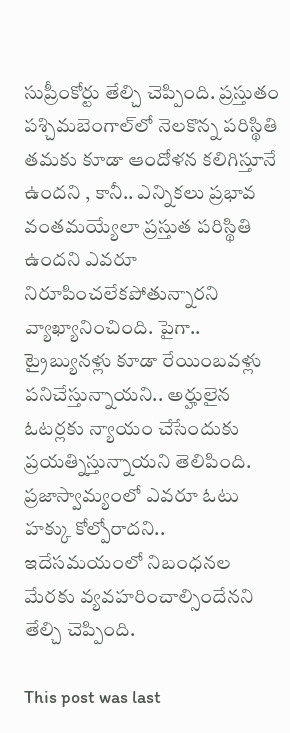సుప్రీంకోర్టు తేల్చి చెప్పింది. ప్ర‌స్తుతం ప‌శ్చిమ‌బెంగాల్‌లో నెల‌కొన్న ప‌రిస్థితి త‌మ‌కు కూడా ఆందోళ‌న క‌లిగిస్తూనే ఉంద‌ని , కానీ.. ఎన్నిక‌లు ప్ర‌భావ వంత‌మ‌య్యేలా ప్ర‌స్తుత ప‌రిస్థితి ఉంద‌ని ఎవ‌రూ నిరూపించ‌లేకపోతున్నార‌ని వ్యాఖ్యానించింది. పైగా.. ట్రైబ్యున‌ళ్లు కూడా రేయింబ‌వ‌ళ్లు ప‌నిచేస్తున్నాయ‌ని.. అర్హులైన ఓట‌ర్ల‌కు న్యాయం చేసేందుకు ప్ర‌య‌త్నిస్తున్నాయ‌ని తెలిపింది. ప్ర‌జాస్వామ్యంలో ఎవ‌రూ ఓటు హ‌క్కు కోల్పోరాద‌ని.. ఇదేస‌మ‌యంలో నిబంధ‌న‌ల మేర‌కు వ్య‌వ‌హ‌రించాల్సిందేన‌ని తేల్చి చెప్పింది.

This post was last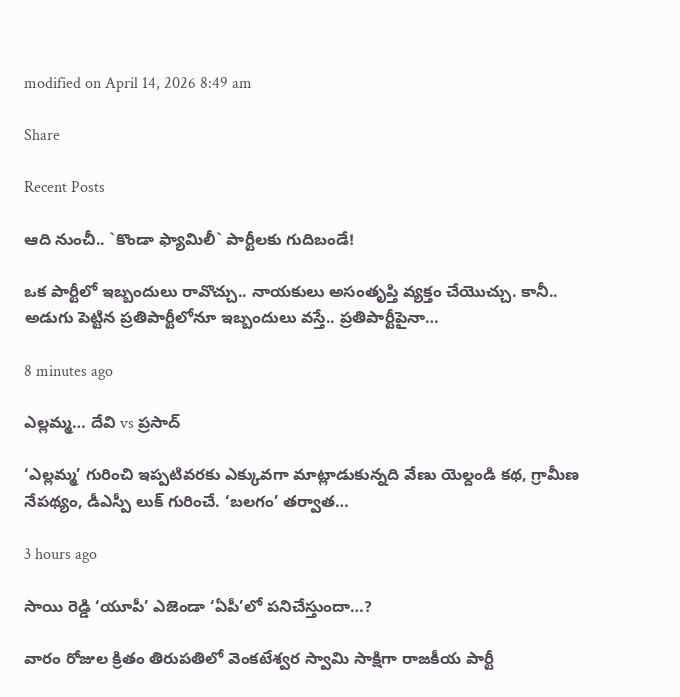modified on April 14, 2026 8:49 am

Share

Recent Posts

ఆది నుంచీ.. `కొండా ఫ్యామిలీ` పార్టీల‌కు గుదిబండే!

ఒక పార్టీలో ఇబ్బందులు రావొచ్చు.. నాయ‌కులు అసంతృప్తి వ్య‌క్తం చేయొచ్చు. కానీ.. అడుగు పెట్టిన ప్ర‌తిపార్టీలోనూ ఇబ్బందులు వ‌స్తే.. ప్ర‌తిపార్టీపైనా…

8 minutes ago

ఎల్లమ్మ… దేవి vs ప్రసాద్

‘ఎల్లమ్మ’ గురించి ఇప్పటివరకు ఎక్కువగా మాట్లాడుకున్నది వేణు యెల్దండి కథ, గ్రామీణ నేపథ్యం, డీఎస్పీ లుక్ గురించే. ‘బలగం’ తర్వాత…

3 hours ago

సాయి రెడ్డి ‘యూపీ’ ఎజెండా ‘ఏపీ’లో పనిచేస్తుందా…?

వారం రోజుల క్రితం తిరుపతిలో వెంకటేశ్వర స్వామి సాక్షిగా రాజకీయ పార్టీ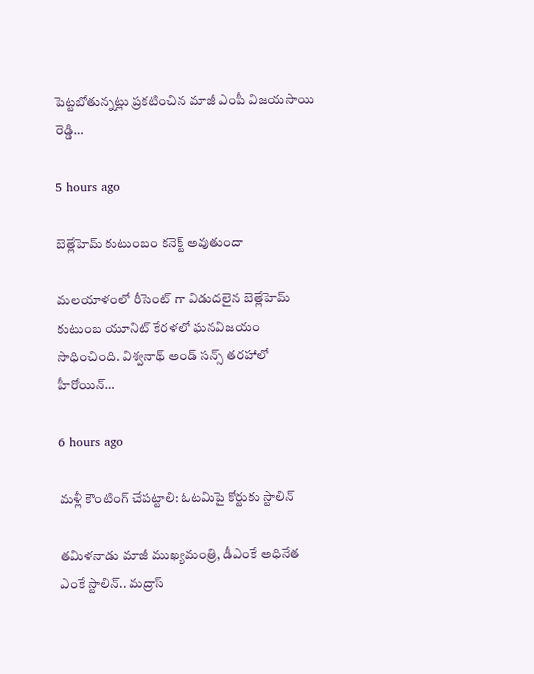పెట్టబోతున్నట్లు ప్రకటించిన మాజీ ఎంపీ విజయసాయి రెడ్డి…

5 hours ago

బెత్లేహెమ్ కుటుంబం కనెక్ట్ అవుతుందా

మలయాళంలో రీసెంట్ గా విడుదలైన బెత్లేహెమ్ కుటుంబ యూనిట్ కేరళలో ఘనవిజయం సాధించింది. విశ్వనాథ్ అండ్ సన్స్ తరహాలో హీరోయిన్…

6 hours ago

మ‌ళ్లీ కౌంటింగ్ చేపట్టాలి: ఓట‌మిపై కోర్టుకు స్టాలిన్‌

త‌మిళ‌నాడు మాజీ ముఖ్య‌మంత్రి, డీఎంకే అధినేత ఎంకే స్టాలిన్‌.. మ‌ద్రాస్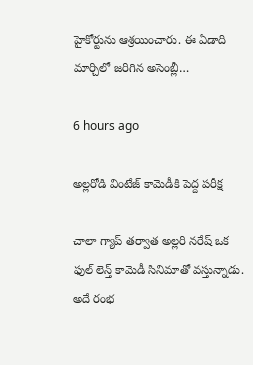హైకోర్టును ఆశ్ర‌యించారు. ఈ ఏడాది మార్చిలో జ‌రిగిన అసెంబ్లీ…

6 hours ago

అల్లరోడి వింటేజ్ కామెడీకి పెద్ద పరీక్ష

చాలా గ్యాప్ తర్వాత అల్లరి నరేష్ ఒక ఫుల్ లెన్త్ కామెడీ సినిమాతో వస్తున్నాడు. అదే రంభ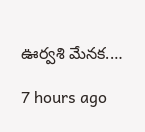ఊర్వశి మేనక.…

7 hours ago